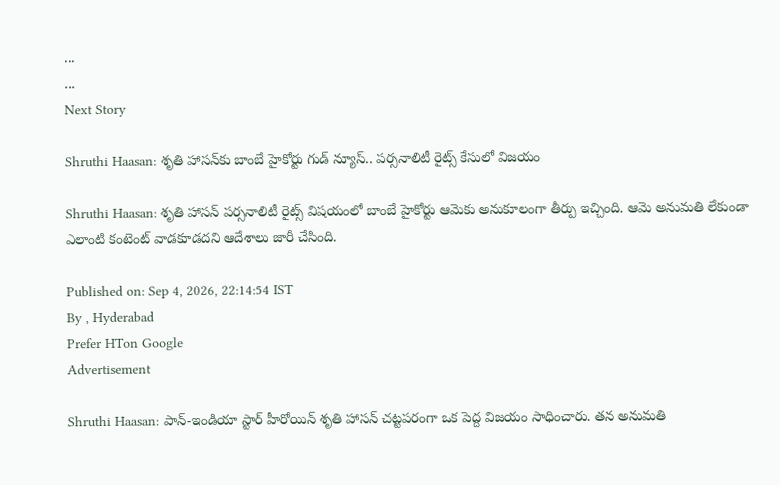...
...
Next Story

Shruthi Haasan: శృతి హాసన్‌కు బాంబే హైకోర్టు గుడ్ న్యూస్.. పర్సనాలిటీ రైట్స్ కేసులో విజయం

Shruthi Haasan: శృతి హాసన్ పర్సనాలిటీ రైట్స్ విషయంలో బాంబే హైకోర్టు ఆమెకు అనుకూలంగా తీర్పు ఇచ్చింది. ఆమె అనుమతి లేకుండా ఎలాంటి కంటెంట్ వాడకూడదని ఆదేశాలు జారీ చేసింది.

Published on: Sep 4, 2026, 22:14:54 IST
By , Hyderabad
Prefer HTon Google
Advertisement

Shruthi Haasan: పాన్-ఇండియా స్టార్ హీరోయిన్ శృతి హాసన్ చట్టపరంగా ఒక పెద్ద విజయం సాధించారు. తన అనుమతి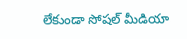లేకుండా సోషల్ మీడియా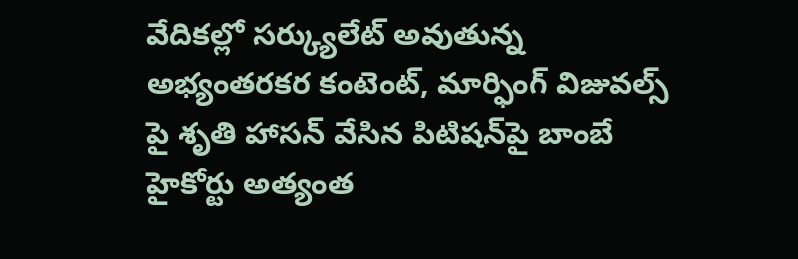వేదికల్లో సర్క్యులేట్ అవుతున్న అభ్యంతరకర కంటెంట్, మార్ఫింగ్ విజువల్స్ పై శృతి హాసన్ వేసిన పిటిషన్‌పై బాంబే హైకోర్టు అత్యంత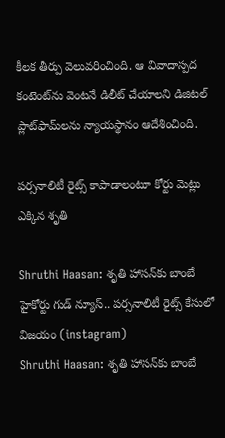కీలక తీర్పు వెలువరించింది. ఆ వివాదాస్పద కంటెంట్‌ను వెంటనే డిలీట్ చేయాలని డిజిటల్ ప్లాట్‌ఫామ్‌లను న్యాయస్థానం ఆదేశించింది.

పర్సనాలిటీ రైట్స్ కాపాడాలంటూ కోర్టు మెట్లు ఎక్కిన శృతి

Shruthi Haasan: శృతి హాసన్‌కు బాంబే హైకోర్టు గుడ్ న్యూస్.. పర్సనాలిటీ రైట్స్ కేసులో విజయం (instagram)
Shruthi Haasan: శృతి హాసన్‌కు బాంబే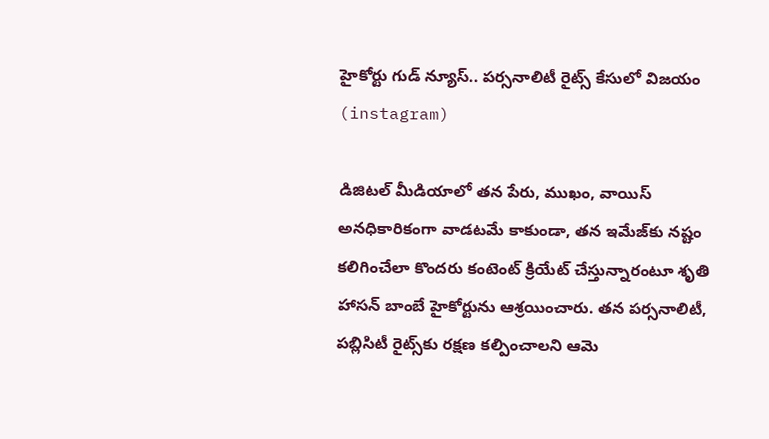హైకోర్టు గుడ్ న్యూస్.. పర్సనాలిటీ రైట్స్ కేసులో విజయం (instagram)

డిజిటల్ మీడియాలో తన పేరు, ముఖం, వాయిస్ అనధికారికంగా వాడటమే కాకుండా, తన ఇమేజ్‌కు నష్టం కలిగించేలా కొందరు కంటెంట్ క్రియేట్ చేస్తున్నారంటూ శృతి హాసన్ బాంబే హైకోర్టును ఆశ్రయించారు. తన పర్సనాలిటీ, పబ్లిసిటీ రైట్స్‌కు రక్షణ కల్పించాలని ఆమె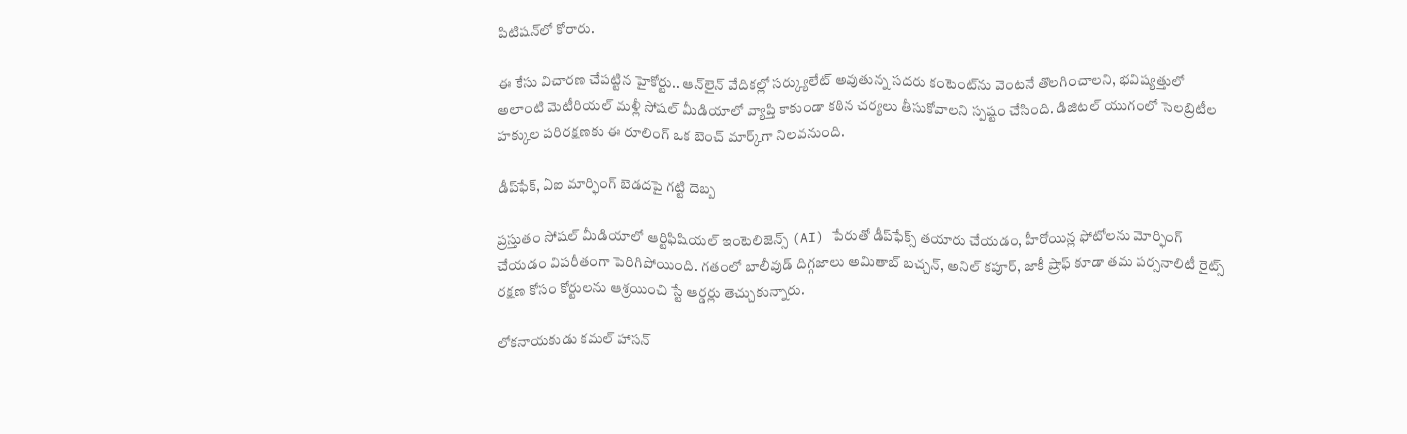పిటిషన్‌లో కోరారు.

ఈ కేసు విచారణ చేపట్టిన హైకోర్టు.. ఆన్‌లైన్ వేదికల్లో సర్క్యులేట్ అవుతున్న సదరు కంటెంట్‌ను వెంటనే తొలగించాలని, భవిష్యత్తులో అలాంటి మెటీరియల్ మళ్లీ సోషల్ మీడియాలో వ్యాప్తి కాకుండా కఠిన చర్యలు తీసుకోవాలని స్పష్టం చేసింది. డిజిటల్ యుగంలో సెలబ్రిటీల హక్కుల పరిరక్షణకు ఈ రూలింగ్ ఒక బెంచ్ మార్క్‌గా నిలవనుంది.

డీప్‌ఫేక్, ఏఐ మార్ఫింగ్ బెడదపై గట్టి దెబ్బ

ప్రస్తుతం సోషల్ మీడియాలో ఆర్టిఫిషియల్ ఇంటెలిజెన్స్ (AI) పేరుతో డీప్‌ఫేక్స్ తయారు చేయడం, హీరోయిన్ల ఫోటోలను మోర్ఫింగ్ చేయడం విపరీతంగా పెరిగిపోయింది. గతంలో బాలీవుడ్ దిగ్గజాలు అమితాబ్ బచ్చన్, అనిల్ కపూర్, జాకీ ష్రాఫ్ కూడా తమ పర్సనాలిటీ రైట్స్ రక్షణ కోసం కోర్టులను ఆశ్రయించి స్టే ఆర్డర్లు తెచ్చుకున్నారు.

లోకనాయకుడు కమల్ హాసన్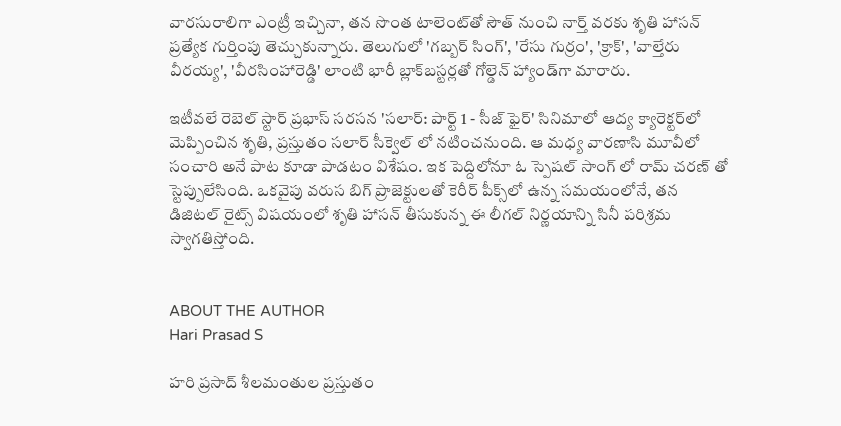వారసురాలిగా ఎంట్రీ ఇచ్చినా, తన సొంత టాలెంట్‌తో సౌత్ నుంచి నార్త్ వరకు శృతి హాసన్ ప్రత్యేక గుర్తింపు తెచ్చుకున్నారు. తెలుగులో 'గబ్బర్ సింగ్', 'రేసు గుర్రం', 'క్రాక్', 'వాల్తేరు వీరయ్య', 'వీరసింహారెడ్డి' లాంటి భారీ బ్లాక్‌బస్టర్లతో గోల్డెన్ హ్యాండ్‌గా మారారు.

ఇటీవలే రెబెల్ స్టార్ ప్రభాస్ సరసన 'సలార్: పార్ట్ 1 - సీజ్ ఫైర్' సినిమాలో ఆద్య క్యారెక్టర్‌లో మెప్పించిన శృతి, ప్రస్తుతం సలార్ సీక్వెల్‌ లో నటించనుంది. ఆ మధ్య వారణాసి మూవీలో సంచారి అనే పాట కూడా పాడటం విశేషం. ఇక పెద్దిలోనూ ఓ స్పెషల్ సాంగ్ లో రామ్ చరణ్ తో స్టెప్పులేసింది. ఒకవైపు వరుస బిగ్ ప్రాజెక్టులతో కెరీర్ పీక్స్‌లో ఉన్న సమయంలోనే, తన డిజిటల్ రైట్స్ విషయంలో శృతి హాసన్ తీసుకున్న ఈ లీగల్ నిర్ణయాన్ని సినీ పరిశ్రమ స్వాగతిస్తోంది.


ABOUT THE AUTHOR
Hari Prasad S

హరి ప్రసాద్ శీలమంతుల ప్రస్తుతం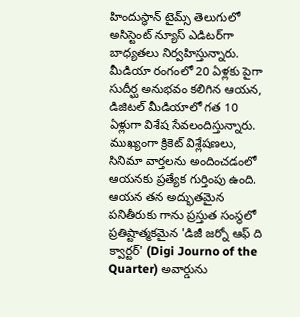హిందుస్థాన్ టైమ్స్ తెలుగులో అసిస్టెంట్ న్యూస్ ఎడిటర్‌గా బాధ్యతలు నిర్వహిస్తున్నారు. మీడియా రంగంలో 20 ఏళ్లకు పైగా సుదీర్ఘ అనుభవం కలిగిన ఆయన, డిజిటల్ మీడియాలో గత 10 ఏళ్లుగా విశేష సేవలందిస్తున్నారు. ముఖ్యంగా క్రికెట్ విశ్లేషణలు, సినిమా వార్తలను అందించడంలో ఆయనకు ప్రత్యేక గుర్తింపు ఉంది. ఆయన తన అద్భుతమైన పనితీరుకు గాను ప్రస్తుత సంస్థలో ప్రతిష్టాత్మకమైన 'డిజీ జర్నో ఆఫ్ ది క్వార్టర్' (Digi Journo of the Quarter) అవార్డును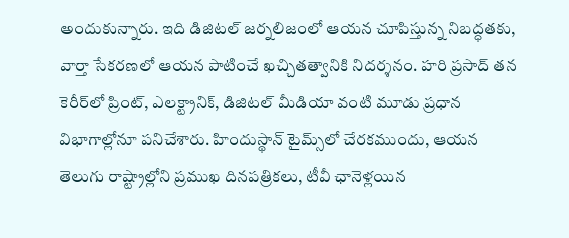అందుకున్నారు. ఇది డిజిటల్ జర్నలిజంలో ఆయన చూపిస్తున్న నిబద్ధతకు, వార్తా సేకరణలో ఆయన పాటించే ఖచ్చితత్వానికి నిదర్శనం. హరి ప్రసాద్ తన కెరీర్‌లో ప్రింట్, ఎలక్ట్రానిక్, డిజిటల్ మీడియా వంటి మూడు ప్రధాన విభాగాల్లోనూ పనిచేశారు. హిందుస్థాన్ టైమ్స్‌లో చేరకముందు, ఆయన తెలుగు రాష్ట్రాల్లోని ప్రముఖ దినపత్రికలు, టీవీ ఛానెళ్లయిన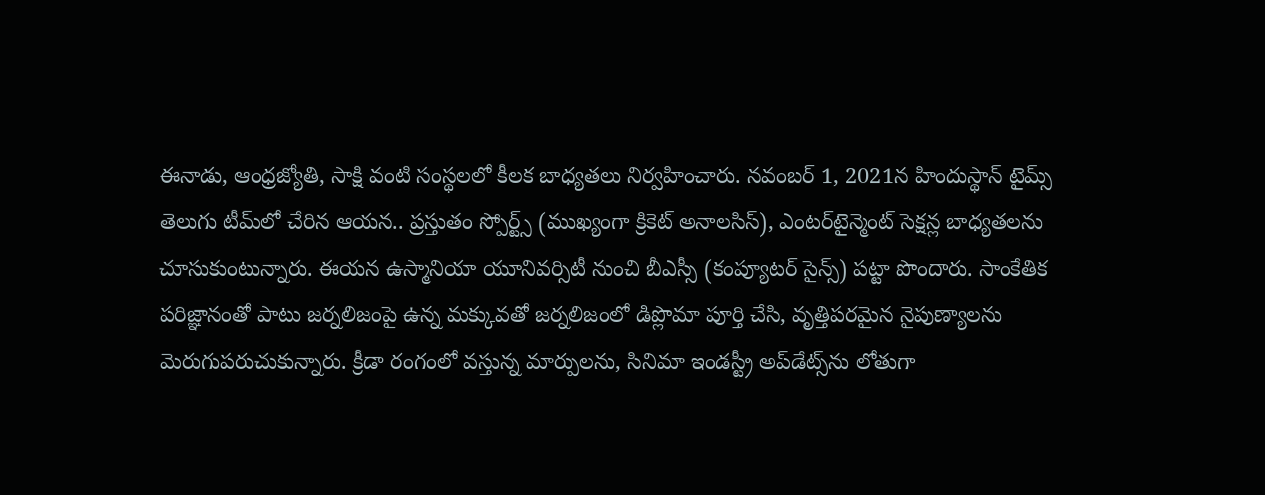ఈనాడు, ఆంధ్రజ్యోతి, సాక్షి వంటి సంస్థలలో కీలక బాధ్యతలు నిర్వహించారు. నవంబర్ 1, 2021న హిందుస్థాన్ టైమ్స్ తెలుగు టీమ్‌లో చేరిన ఆయన.. ప్రస్తుతం స్పోర్ట్స్ (ముఖ్యంగా క్రికెట్ అనాలసిస్), ఎంటర్‌టైన్మెంట్ సెక్షన్ల బాధ్యతలను చూసుకుంటున్నారు. ఈయన ఉస్మానియా యూనివర్సిటీ నుంచి బీఎస్సీ (కంప్యూటర్ సైన్స్) పట్టా పొందారు. సాంకేతిక పరిజ్ఞానంతో పాటు జర్నలిజంపై ఉన్న మక్కువతో జర్నలిజంలో డిప్లొమా పూర్తి చేసి, వృత్తిపరమైన నైపుణ్యాలను మెరుగుపరుచుకున్నారు. క్రీడా రంగంలో వస్తున్న మార్పులను, సినిమా ఇండస్ట్రీ అప్‌డేట్స్‌ను లోతుగా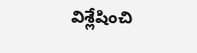విశ్లేషించి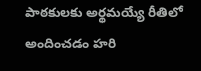పాఠకులకు అర్థమయ్యే రీతిలో అందించడం హరి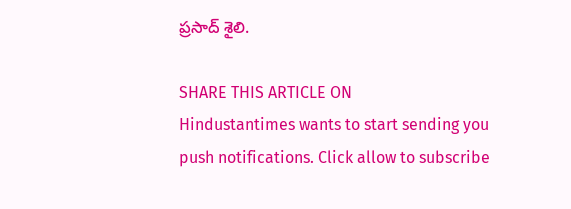ప్రసాద్ శైలి.

SHARE THIS ARTICLE ON
Hindustantimes wants to start sending you push notifications. Click allow to subscribe